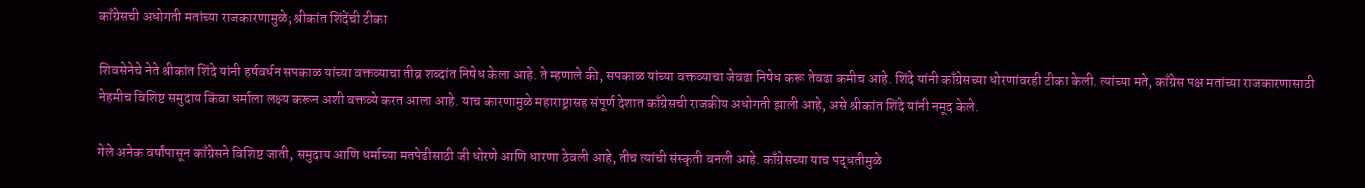काँग्रेसची अधोगती मतांच्या राजकारणामुळे; श्रीकांत शिंदेंची टीका

शिवसेनेचे नेते श्रीकांत शिंदे यांनी हर्षवर्धन सपकाळ यांच्या वक्तव्याचा तीव्र शब्दांत निषेध केला आहे. ते म्हणाले की, सपकाळ यांच्या वक्तव्याचा जेवढा निषेध करू तेवढा कमीच आहे. शिंदे यांनी काँग्रेसच्या धोरणांवरही टीका केली. त्यांच्या मते, काँग्रेस पक्ष मतांच्या राजकारणासाठी नेहमीच विशिष्ट समुदाय किंवा धर्माला लक्ष्य करून अशी वक्तव्ये करत आला आहे. याच कारणामुळे महाराष्ट्रासह संपूर्ण देशात काँग्रेसची राजकीय अधोगती झाली आहे, असे श्रीकांत शिंदे यांनी नमूद केले.

गेले अनेक वर्षांपासून काँग्रेसने विशिष्ट जाती, समुदाय आणि धर्माच्या मतपेढीसाठी जी धोरणे आणि धारणा ठेवली आहे, तीच त्यांची संस्कृती बनली आहे. काँग्रेसच्या याच पद्धतीमुळे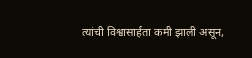त्यांची विश्वासार्हता कमी झाली असून,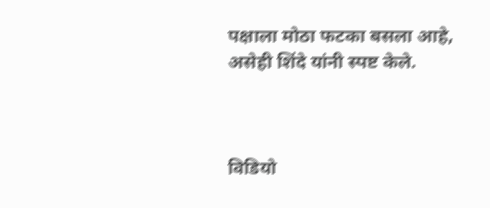पक्षाला मोठा फटका बसला आहे, असेही शिंदे यांनी स्पष्ट केले.



विडियो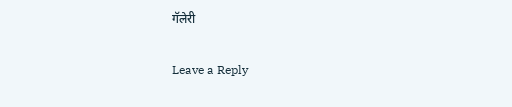गॅलेरी

Leave a Reply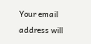Your email address will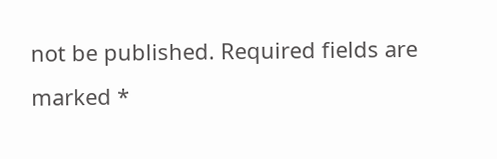not be published. Required fields are marked *